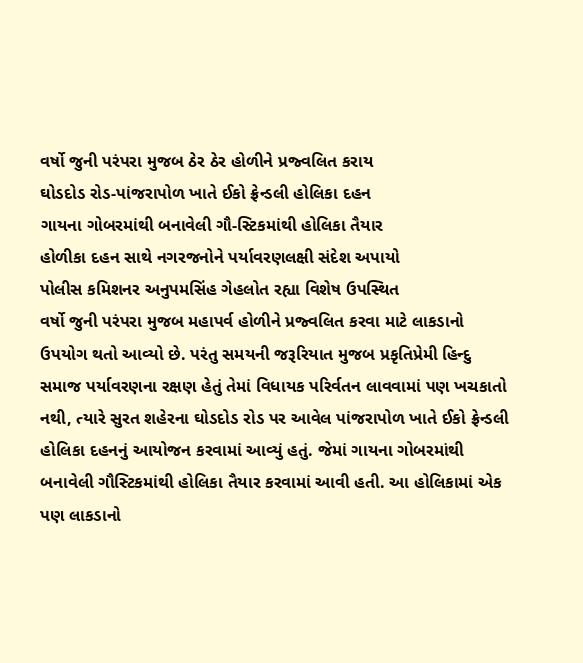વર્ષો જુની પરંપરા મુજબ ઠેર ઠેર હોળીને પ્રજ્વલિત કરાય
ઘોડદોડ રોડ-પાંજરાપોળ ખાતે ઈકો ફ્રેન્ડલી હોલિકા દહન
ગાયના ગોબરમાંથી બનાવેલી ગૌ-સ્ટિકમાંથી હોલિકા તૈયાર
હોળીકા દહન સાથે નગરજનોને પર્યાવરણલક્ષી સંદેશ અપાયો
પોલીસ કમિશનર અનુપમસિંહ ગેહલોત રહ્યા વિશેષ ઉપસ્થિત
વર્ષો જુની પરંપરા મુજબ મહાપર્વ હોળીને પ્રજ્વલિત કરવા માટે લાકડાનો ઉપયોગ થતો આવ્યો છે. પરંતુ સમયની જરૂરિયાત મુજબ પ્રકૃતિપ્રેમી હિન્દુ સમાજ પર્યાવરણના રક્ષણ હેતું તેમાં વિધાયક પરિર્વતન લાવવામાં પણ ખચકાતો નથી, ત્યારે સુરત શહેરના ઘોડદોડ રોડ પર આવેલ પાંજરાપોળ ખાતે ઈકો ફ્રેન્ડલી હોલિકા દહનનું આયોજન કરવામાં આવ્યું હતું. જેમાં ગાયના ગોબરમાંથી બનાવેલી ગૌસ્ટિકમાંથી હોલિકા તૈયાર કરવામાં આવી હતી. આ હોલિકામાં એક પણ લાકડાનો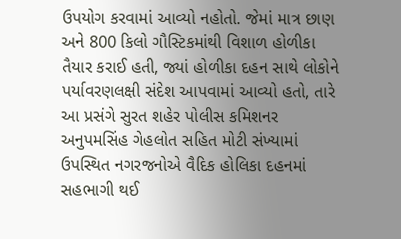ઉપયોગ કરવામાં આવ્યો નહોતો. જેમાં માત્ર છાણ અને 800 કિલો ગૌસ્ટિકમાંથી વિશાળ હોળીકા તૈયાર કરાઈ હતી, જ્યાં હોળીકા દહન સાથે લોકોને પર્યાવરણલક્ષી સંદેશ આપવામાં આવ્યો હતો, તારે આ પ્રસંગે સુરત શહેર પોલીસ કમિશનર અનુપમસિંહ ગેહલોત સહિત મોટી સંખ્યામાં ઉપસ્થિત નગરજનોએ વૈદિક હોલિકા દહનમાં સહભાગી થઈ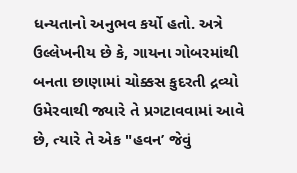ધન્યતાનો અનુભવ કર્યો હતો. અત્રે ઉલ્લેખનીય છે કે, ગાયના ગોબરમાંથી બનતા છાણામાં ચોક્કસ કુદરતી દ્રવ્યો ઉમેરવાથી જ્યારે તે પ્રગટાવવામાં આવે છે, ત્યારે તે એક "હવન’ જેવું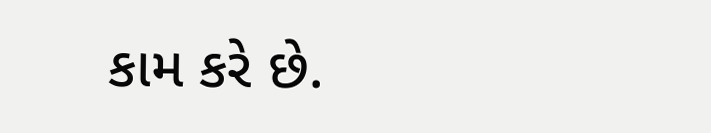કામ કરે છે.